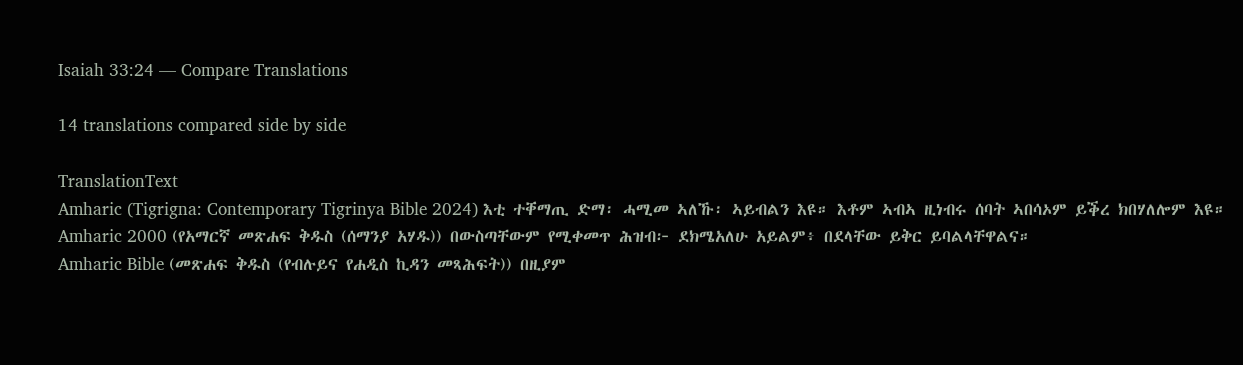Isaiah 33:24 — Compare Translations

14 translations compared side by side

TranslationText
Amharic (Tigrigna: Contemporary Tigrinya Bible 2024) እቲ ተቐማጢ ድማ፡ ሓሚመ ኣለኹ፡ ኣይብልን እዩ። እቶም ኣብኣ ዚነብሩ ሰባት ኣበሳኦም ይቕረ ክበሃለሎም እዩ።
Amharic 2000 (የአማርኛ መጽሐፍ ቅዱስ (ሰማንያ አሃዱ)) በውስጣቸውም የሚቀመጥ ሕዝብ፦ ደክሜአለሁ አይልም፥ በደላቸው ይቅር ይባልላቸዋልና።
Amharic Bible (መጽሐፍ ቅዱስ (የብሉይና የሐዲስ ኪዳን መጻሕፍት)) በዚያም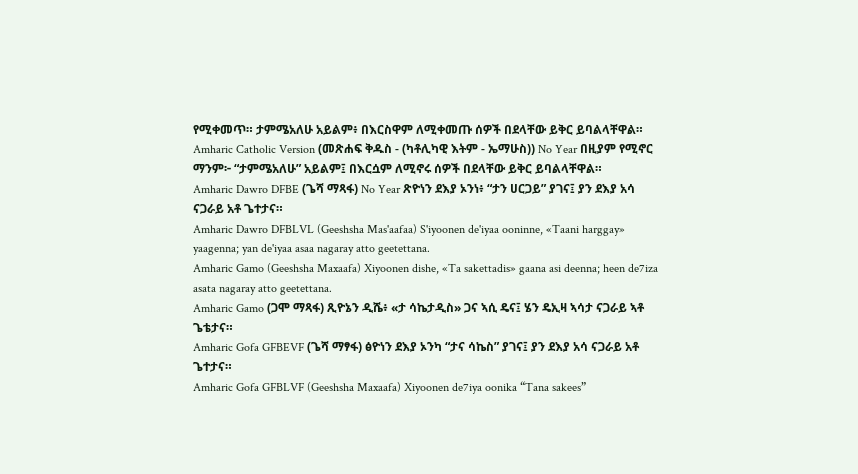የሚቀመጥ። ታምሜአለሁ አይልም፥ በእርስዋም ለሚቀመጡ ሰዎች በደላቸው ይቅር ይባልላቸዋል።
Amharic Catholic Version (መጽሐፍ ቅዱስ - (ካቶሊካዊ እትም - ኤማሁስ)) No Year በዚያም የሚኖር ማንም፦ “ታምሜአለሁ” አይልም፤ በእርሷም ለሚኖሩ ሰዎች በደላቸው ይቅር ይባልላቸዋል።
Amharic Dawro DFBE (ጌሻ ማጻፋ) No Year ጽዮነን ደእያ ኦንነ፥ “ታን ሀርጋይ” ያገና፤ ያን ደእያ አሳ ናጋራይ አቶ ጌተታና።
Amharic Dawro DFBLVL (Geeshsha Mas'aafaa) S'iyoonen de'iyaa ooninne, «Taani harggay» yaagenna; yan de'iyaa asaa nagaray atto geetettana.
Amharic Gamo (Geeshsha Maxaafa) Xiyoonen dishe, «Ta sakettadis» gaana asi deenna; heen de7iza asata nagaray atto geetettana.
Amharic Gamo (ጋሞ ማጻፋ) ጺዮኔን ዲሼ፥ «ታ ሳኬታዲስ» ጋና ኣሲ ዴና፤ ሄን ዴኢዛ ኣሳታ ናጋራይ ኣቶ ጌቴታና።
Amharic Gofa GFBEVF (ጌሻ ማፃፋ) ፅዮነን ደእያ ኦንካ “ታና ሳኬስ” ያገና፤ ያን ደእያ አሳ ናጋራይ አቶ ጌተታና።
Amharic Gofa GFBLVF (Geeshsha Maxaafa) Xiyoonen de7iya oonika “Tana sakees”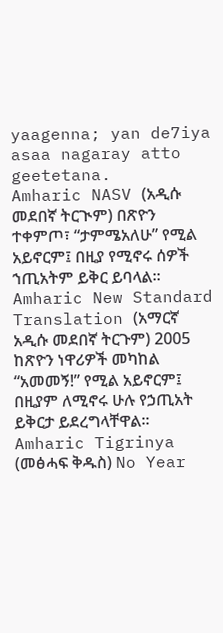yaagenna; yan de7iya asaa nagaray atto geetetana.
Amharic NASV (አዲሱ መደበኛ ትርጒም) በጽዮን ተቀምጦ፣ “ታምሜአለሁ” የሚል አይኖርም፤ በዚያ የሚኖሩ ሰዎች ኀጢአትም ይቅር ይባላል።
Amharic New Standard Translation (አማርኛ አዲሱ መደበኛ ትርጉም) 2005 ከጽዮን ነዋሪዎች መካከል “አመመኝ!” የሚል አይኖርም፤ በዚያም ለሚኖሩ ሁሉ የኃጢአት ይቅርታ ይደረግላቸዋል።
Amharic Tigrinya (መፅሓፍ ቅዱስ) No Year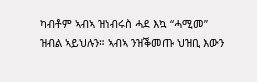ካብቶም ኣብኣ ዝነብሩስ ሓደ እኳ “ሓሚመ” ዝብል ኣይህሉን። ኣብኣ ንዝቕመጡ ህዝቢ እውን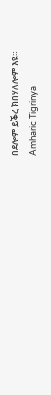በደሎም ይቕረ ክበሃለሎም እዩ።
Amharic Tigrinya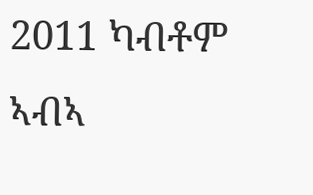2011 ካብቶም ኣብኣ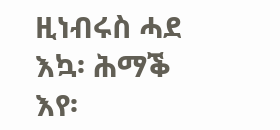ዚነብሩስ ሓደ እኳ፡ ሕማቕ እየ፡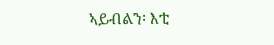ኣይብልን፡ እቲ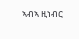ኣብኣ ዚነብር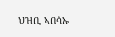ህዝቢ ኣበሳኡ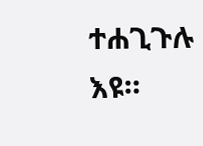ተሐጊጉሉ እዩ።